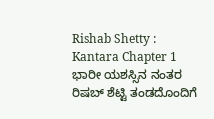Rishab Shetty : Kantara Chapter 1 ಭಾರೀ ಯಶಸ್ಸಿನ ನಂತರ ರಿಷಬ್ ಶೆಟ್ಟಿ ತಂಡದೊಂದಿಗೆ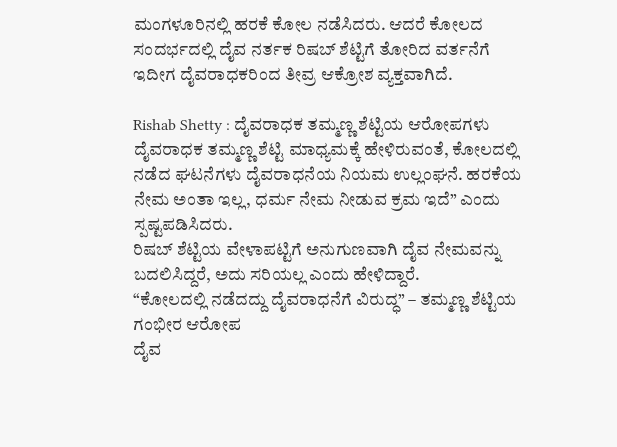ಮಂಗಳೂರಿನಲ್ಲಿ ಹರಕೆ ಕೋಲ ನಡೆಸಿದರು. ಆದರೆ ಕೋಲದ ಸಂದರ್ಭದಲ್ಲಿ ದೈವ ನರ್ತಕ ರಿಷಬ್ ಶೆಟ್ಟಿಗೆ ತೋರಿದ ವರ್ತನೆಗೆ ಇದೀಗ ದೈವರಾಧಕರಿಂದ ತೀವ್ರ ಆಕ್ರೋಶ ವ್ಯಕ್ತವಾಗಿದೆ.

Rishab Shetty : ದೈವರಾಧಕ ತಮ್ಮಣ್ಣ ಶೆಟ್ಟಿಯ ಆರೋಪಗಳು
ದೈವರಾಧಕ ತಮ್ಮಣ್ಣ ಶೆಟ್ಟಿ ಮಾಧ್ಯಮಕ್ಕೆ ಹೇಳಿರುವಂತೆ, ಕೋಲದಲ್ಲಿ ನಡೆದ ಘಟನೆಗಳು ದೈವರಾಧನೆಯ ನಿಯಮ ಉಲ್ಲಂಘನೆ. ಹರಕೆಯ ನೇಮ ಅಂತಾ ಇಲ್ಲ, ಧರ್ಮ ನೇಮ ನೀಡುವ ಕ್ರಮ ಇದೆ” ಎಂದು ಸ್ಪಷ್ಟಪಡಿಸಿದರು.
ರಿಷಬ್ ಶೆಟ್ಟಿಯ ವೇಳಾಪಟ್ಟಿಗೆ ಅನುಗುಣವಾಗಿ ದೈವ ನೇಮವನ್ನು ಬದಲಿಸಿದ್ದರೆ, ಅದು ಸರಿಯಲ್ಲ ಎಂದು ಹೇಳಿದ್ದಾರೆ.
“ಕೋಲದಲ್ಲಿ ನಡೆದದ್ದು ದೈವರಾಧನೆಗೆ ವಿರುದ್ಧ” – ತಮ್ಮಣ್ಣ ಶೆಟ್ಟಿಯ ಗಂಭೀರ ಆರೋಪ
ದೈವ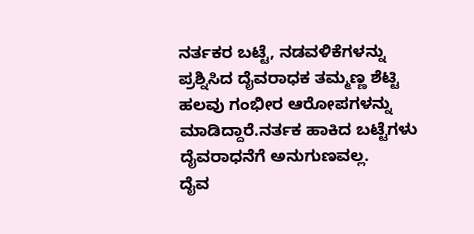ನರ್ತಕರ ಬಟ್ಟೆ, ನಡವಳಿಕೆಗಳನ್ನು ಪ್ರಶ್ನಿಸಿದ ದೈವರಾಧಕ ತಮ್ಮಣ್ಣ ಶೆಟ್ಟಿ ಹಲವು ಗಂಭೀರ ಆರೋಪಗಳನ್ನು ಮಾಡಿದ್ದಾರೆ.ನರ್ತಕ ಹಾಕಿದ ಬಟ್ಟೆಗಳು ದೈವರಾಧನೆಗೆ ಅನುಗುಣವಲ್ಲ.
ದೈವ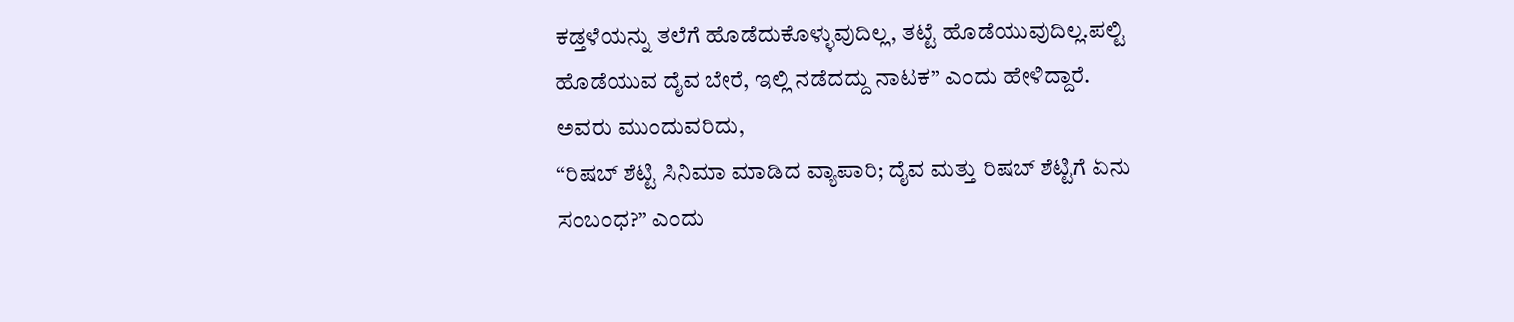ಕಡ್ತಳೆಯನ್ನು ತಲೆಗೆ ಹೊಡೆದುಕೊಳ್ಳುವುದಿಲ್ಲ, ತಟ್ಟೆ ಹೊಡೆಯುವುದಿಲ್ಲ.ಪಲ್ಟಿ ಹೊಡೆಯುವ ದೈವ ಬೇರೆ, ಇಲ್ಲಿ ನಡೆದದ್ದು ನಾಟಕ” ಎಂದು ಹೇಳಿದ್ದಾರೆ.
ಅವರು ಮುಂದುವರಿದು,
“ರಿಷಬ್ ಶೆಟ್ಟಿ ಸಿನಿಮಾ ಮಾಡಿದ ವ್ಯಾಪಾರಿ; ದೈವ ಮತ್ತು ರಿಷಬ್ ಶೆಟ್ಟಿಗೆ ಏನು ಸಂಬಂಧ?” ಎಂದು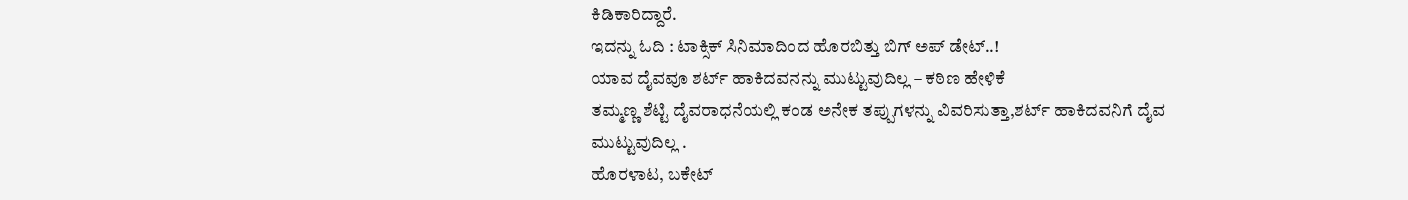ಕಿಡಿಕಾರಿದ್ದಾರೆ.
ಇದನ್ನು ಓದಿ : ಟಾಕ್ಸಿಕ್ ಸಿನಿಮಾದಿಂದ ಹೊರಬಿತ್ತು ಬಿಗ್ ಅಪ್ ಡೇಟ್..!
ಯಾವ ದೈವವೂ ಶರ್ಟ್ ಹಾಕಿದವನನ್ನು ಮುಟ್ಟುವುದಿಲ್ಲ – ಕಠಿಣ ಹೇಳಿಕೆ
ತಮ್ಮಣ್ಣ ಶೆಟ್ಟಿ ದೈವರಾಧನೆಯಲ್ಲಿ ಕಂಡ ಅನೇಕ ತಪ್ಪುಗಳನ್ನು ವಿವರಿಸುತ್ತಾ,ಶರ್ಟ್ ಹಾಕಿದವನಿಗೆ ದೈವ ಮುಟ್ಟುವುದಿಲ್ಲ .
ಹೊರಳಾಟ, ಬಕೇಟ್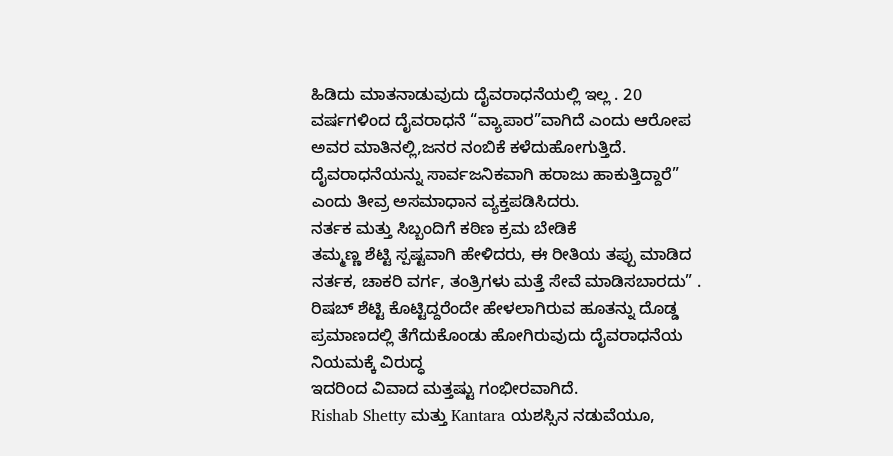ಹಿಡಿದು ಮಾತನಾಡುವುದು ದೈವರಾಧನೆಯಲ್ಲಿ ಇಲ್ಲ . 20 ವರ್ಷಗಳಿಂದ ದೈವರಾಧನೆ “ವ್ಯಾಪಾರ”ವಾಗಿದೆ ಎಂದು ಆರೋಪ
ಅವರ ಮಾತಿನಲ್ಲಿ,ಜನರ ನಂಬಿಕೆ ಕಳೆದುಹೋಗುತ್ತಿದೆ. ದೈವರಾಧನೆಯನ್ನು ಸಾರ್ವಜನಿಕವಾಗಿ ಹರಾಜು ಹಾಕುತ್ತಿದ್ದಾರೆ” ಎಂದು ತೀವ್ರ ಅಸಮಾಧಾನ ವ್ಯಕ್ತಪಡಿಸಿದರು.
ನರ್ತಕ ಮತ್ತು ಸಿಬ್ಬಂದಿಗೆ ಕಠಿಣ ಕ್ರಮ ಬೇಡಿಕೆ
ತಮ್ಮಣ್ಣ ಶೆಟ್ಟಿ ಸ್ಪಷ್ಟವಾಗಿ ಹೇಳಿದರು, ಈ ರೀತಿಯ ತಪ್ಪು ಮಾಡಿದ ನರ್ತಕ, ಚಾಕರಿ ವರ್ಗ, ತಂತ್ರಿಗಳು ಮತ್ತೆ ಸೇವೆ ಮಾಡಿಸಬಾರದು” .
ರಿಷಬ್ ಶೆಟ್ಟಿ ಕೊಟ್ಟಿದ್ದರೆಂದೇ ಹೇಳಲಾಗಿರುವ ಹೂತನ್ನು ದೊಡ್ಡ ಪ್ರಮಾಣದಲ್ಲಿ ತೆಗೆದುಕೊಂಡು ಹೋಗಿರುವುದು ದೈವರಾಧನೆಯ ನಿಯಮಕ್ಕೆ ವಿರುದ್ಧ
ಇದರಿಂದ ವಿವಾದ ಮತ್ತಷ್ಟು ಗಂಭೀರವಾಗಿದೆ.
Rishab Shetty ಮತ್ತು Kantara ಯಶಸ್ಸಿನ ನಡುವೆಯೂ,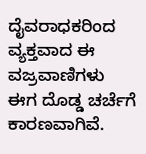ದೈವರಾಧಕರಿಂದ ವ್ಯಕ್ತವಾದ ಈ ವಜ್ರವಾಣಿಗಳು ಈಗ ದೊಡ್ಡ ಚರ್ಚೆಗೆ ಕಾರಣವಾಗಿವೆ.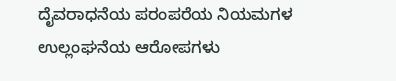ದೈವರಾಧನೆಯ ಪರಂಪರೆಯ ನಿಯಮಗಳ ಉಲ್ಲಂಘನೆಯ ಆರೋಪಗಳು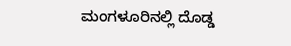ಮಂಗಳೂರಿನಲ್ಲಿ ದೊಡ್ಡ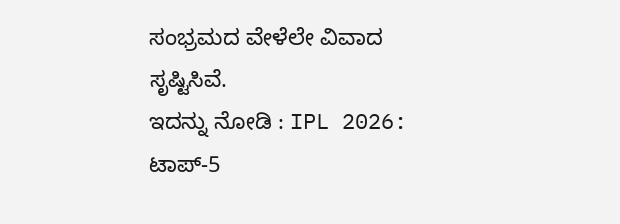ಸಂಭ್ರಮದ ವೇಳೆಲೇ ವಿವಾದ ಸೃಷ್ಟಿಸಿವೆ.
ಇದನ್ನು ನೋಡಿ : IPL 2026: ಟಾಪ್-5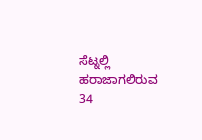ಸೆಟ್ನಲ್ಲಿ ಹರಾಜಾಗಲಿರುವ 34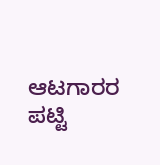ಆಟಗಾರರ ಪಟ್ಟಿ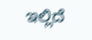ಇಲ್ಲಿದೆ